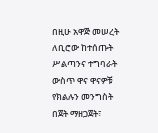በዚሁ አዋጅ መሠረት ለቢሮው ከተሰጡት ሥልጣንና ተግባራት ውስጥ ዋና ዋናዎቹ የክልሉን መንግስት በጀት ማዘጋጀት፣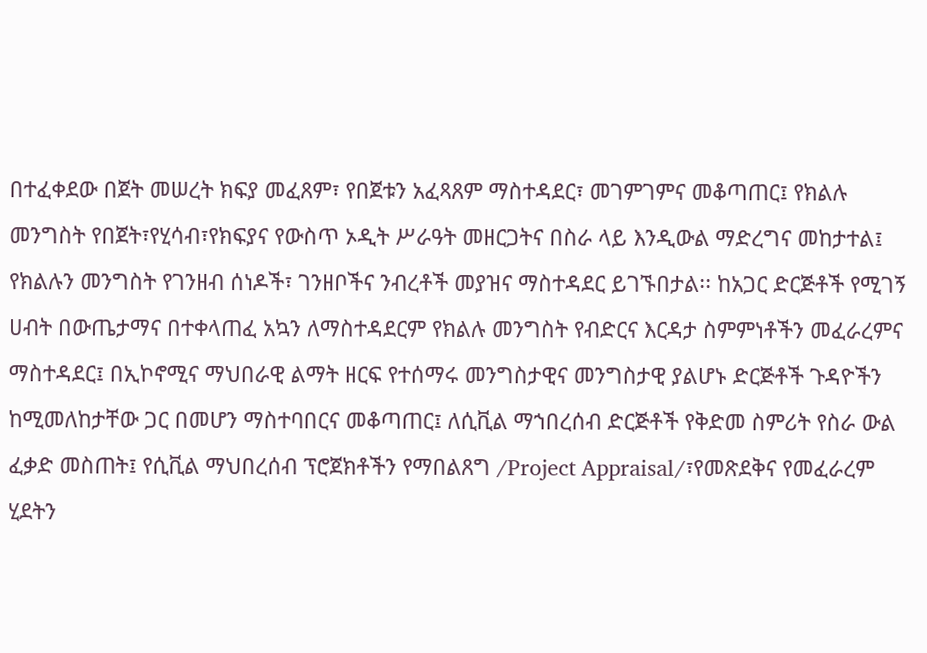በተፈቀደው በጀት መሠረት ክፍያ መፈጸም፣ የበጀቱን አፈጻጸም ማስተዳደር፣ መገምገምና መቆጣጠር፤ የክልሉ መንግስት የበጀት፣የሂሳብ፣የክፍያና የውስጥ ኦዲት ሥራዓት መዘርጋትና በስራ ላይ እንዲውል ማድረግና መከታተል፤ የክልሉን መንግስት የገንዘብ ሰነዶች፣ ገንዘቦችና ንብረቶች መያዝና ማስተዳደር ይገኙበታል፡፡ ከአጋር ድርጅቶች የሚገኝ ሀብት በውጤታማና በተቀላጠፈ አኳን ለማስተዳደርም የክልሉ መንግስት የብድርና እርዳታ ስምምነቶችን መፈራረምና ማስተዳደር፤ በኢኮኖሚና ማህበራዊ ልማት ዘርፍ የተሰማሩ መንግስታዊና መንግስታዊ ያልሆኑ ድርጅቶች ጉዳዮችን ከሚመለከታቸው ጋር በመሆን ማስተባበርና መቆጣጠር፤ ለሲቪል ማኀበረሰብ ድርጅቶች የቅድመ ስምሪት የስራ ውል ፈቃድ መስጠት፤ የሲቪል ማህበረሰብ ፕሮጀክቶችን የማበልጸግ /Project Appraisal/፣የመጽደቅና የመፈራረም ሂደትን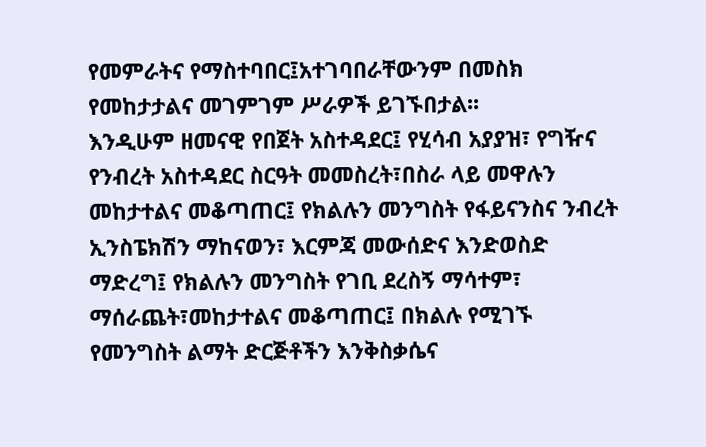የመምራትና የማስተባበር፤አተገባበራቸውንም በመስክ የመከታታልና መገምገም ሥራዎች ይገኙበታል፡፡
እንዲሁም ዘመናዊ የበጀት አስተዳደር፤ የሂሳብ አያያዝ፣ የግዥና የንብረት አስተዳደር ስርዓት መመስረት፣በስራ ላይ መዋሉን መከታተልና መቆጣጠር፤ የክልሉን መንግስት የፋይናንስና ንብረት ኢንስፔክሽን ማከናወን፣ እርምጃ መውሰድና እንድወስድ ማድረግ፤ የክልሉን መንግስት የገቢ ደረስኝ ማሳተም፣ ማሰራጨት፣መከታተልና መቆጣጠር፤ በክልሉ የሚገኙ የመንግስት ልማት ድርጅቶችን እንቅስቃሴና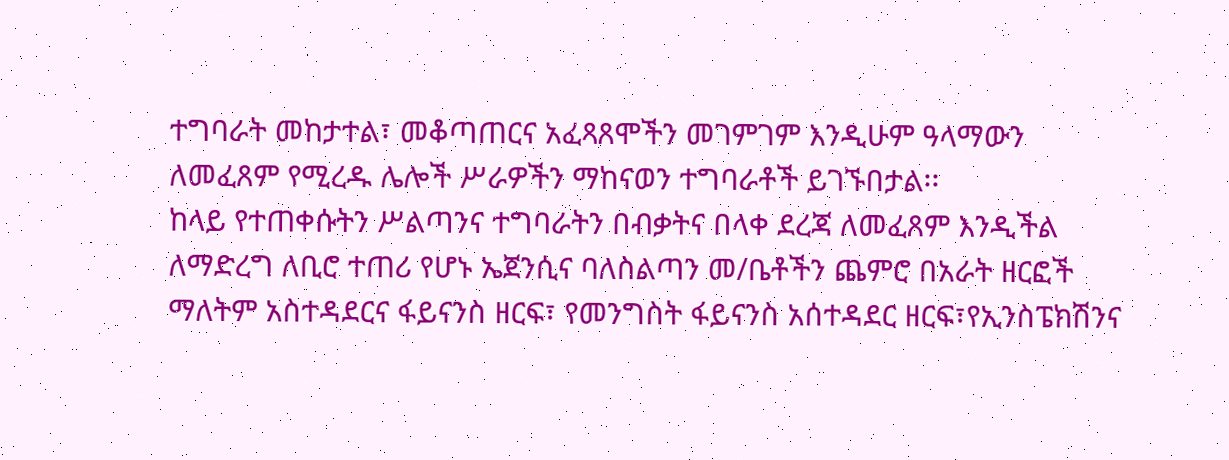ተግባራት መከታተል፣ መቆጣጠርና አፈጻጸሞችን መገምገም እንዲሁም ዓላማውን ለመፈጸም የሚረዱ ሌሎች ሥራዎችን ማከናወን ተግባራቶች ይገኙበታል፡፡
ከላይ የተጠቀሱትን ሥልጣንና ተግባራትን በብቃትና በላቀ ደረጃ ለመፈጸም እንዲችል ለማድረግ ለቢሮ ተጠሪ የሆኑ ኤጀንሲና ባለስልጣን መ/ቤቶችን ጨምሮ በአራት ዘርፎች ማለትም አስተዳደርና ፋይናንስ ዘርፍ፣ የመንግስት ፋይናንስ አሰተዳደር ዘርፍ፣የኢንስፔክሽንና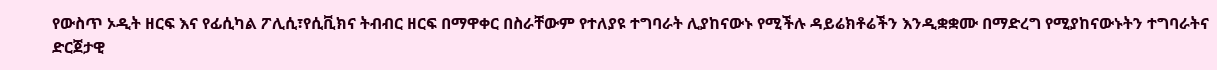የውስጥ ኦዲት ዘርፍ እና የፊሲካል ፖሊሲ፣የሲቪክና ትብብር ዘርፍ በማዋቀር በስራቸውም የተለያዩ ተግባራት ሊያከናውኑ የሚችሉ ዳይሬክቶሬችን እንዲቋቋሙ በማድረግ የሚያከናውኑትን ተግባራትና ድርጀታዊ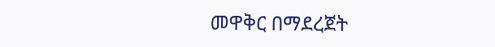መዋቅር በማደረጀት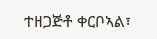ተዘጋጅቶ ቀርቦኣል፣